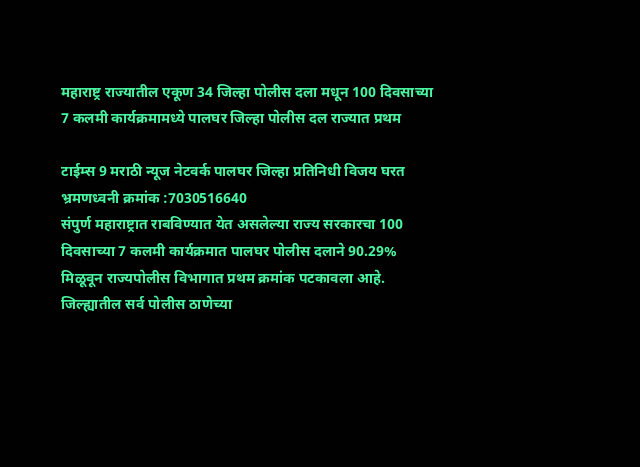महाराष्ट्र राज्यातील एकूण 34 जिल्हा पोलीस दला मधून 100 दिवसाच्या 7 कलमी कार्यक्रमामध्ये पालघर जिल्हा पोलीस दल राज्यात प्रथम

टाईम्स 9 मराठी न्यूज नेटवर्क पालघर जिल्हा प्रतिनिधी विजय घरत भ्रमणध्वनी क्रमांक :7030516640
संपुर्ण महाराष्ट्रात राबविण्यात येत असलेल्या राज्य सरकारचा 100 दिवसाच्या 7 कलमी कार्यक्रमात पालघर पोलीस दलाने 90.29% मिळूवून राज्यपोलीस विभागात प्रथम क्रमांक पटकावला आहे.
जिल्ह्यातील सर्व पोलीस ठाणेच्या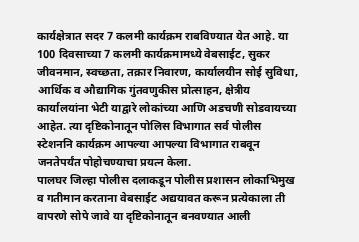कार्यक्षेत्रात सदर 7 कलमी कार्यक्रम राबविण्यात येत आहे. या 100 दिवसाच्या 7 कलमी कार्यक्रमामध्ये वेबसाईट, सुकर जीवनमान, स्वच्छता, तक्रार निवारण, कार्यालयीन सोई सुविधा, आर्थिक व औद्यागिक गुंतवणुकीस प्रोत्साहन, क्षेत्रीय कार्यालयांना भेटी याद्वारे लोकांच्या आणि अडचणी सोडवायच्या आहेत. त्या दृष्टिकोनातून पोलिस विभागात सर्व पोलीस स्टेशननि कार्यक्रम आपल्या आपल्या विभागात राबवून जनतेपर्यंत पोहोचण्याचा प्रयत्न केला.
पालघर जिल्हा पोलीस दलाकडून पोलीस प्रशासन लोकाभिमुख व गतीमान करताना वेबसाईट अद्ययावत करून प्रत्येकाला ती वापरणे सोपे जावे या दृष्टिकोनातून बनवण्यात आली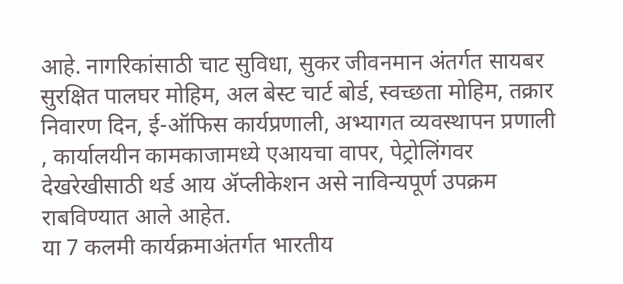आहे. नागरिकांसाठी चाट सुविधा, सुकर जीवनमान अंतर्गत सायबर सुरक्षित पालघर मोहिम, अल बेस्ट चार्ट बोर्ड, स्वच्छता मोहिम, तक्रार निवारण दिन, ई-ऑफिस कार्यप्रणाली, अभ्यागत व्यवस्थापन प्रणाली , कार्यालयीन कामकाजामध्ये एआयचा वापर, पेट्रोलिंगवर देखरेखीसाठी थर्ड आय ॲप्लीकेशन असे नाविन्यपूर्ण उपक्रम राबविण्यात आले आहेत.
या 7 कलमी कार्यक्रमाअंतर्गत भारतीय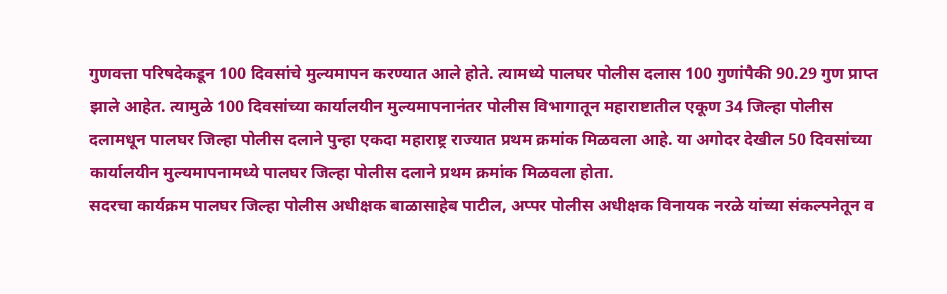गुणवत्ता परिषदेकडून 100 दिवसांचे मुल्यमापन करण्यात आले होते. त्यामध्ये पालघर पोलीस दलास 100 गुणांपैकी 90.29 गुण प्राप्त झाले आहेत. त्यामुळे 100 दिवसांच्या कार्यालयीन मुल्यमापनानंतर पोलीस विभागातून महाराष्टातील एकूण 34 जिल्हा पोलीस दलामधून पालघर जिल्हा पोलीस दलाने पुन्हा एकदा महाराष्ट्र राज्यात प्रथम क्रमांक मिळवला आहे. या अगोदर देखील 50 दिवसांच्या कार्यालयीन मुल्यमापनामध्ये पालघर जिल्हा पोलीस दलाने प्रथम क्रमांक मिळवला होता.
सदरचा कार्यक्रम पालघर जिल्हा पोलीस अधीक्षक बाळासाहेब पाटील, अप्पर पोलीस अधीक्षक विनायक नरळे यांच्या संकल्पनेतून व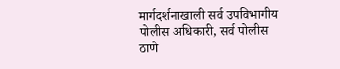मार्गदर्शनाखाली सर्व उपविभागीय पोलीस अधिकारी, सर्व पोलीस ठाणे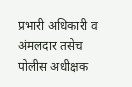प्रभारी अधिकारी व अंमलदार तसेच पोलीस अधीक्षक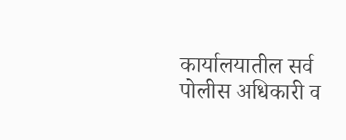कार्यालयातील सर्व पोलीस अधिकारी व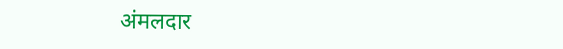अंमलदार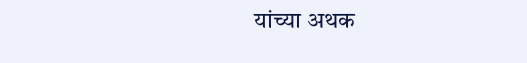यांच्या अथक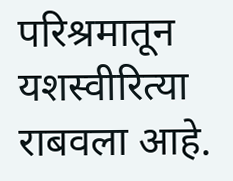परिश्रमातून यशस्वीरित्या राबवला आहे.